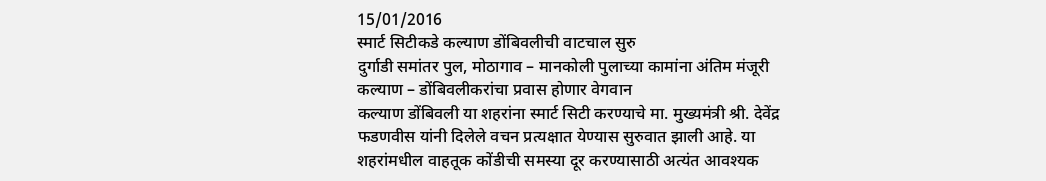15/01/2016
स्मार्ट सिटीकडे कल्याण डोंबिवलीची वाटचाल सुरु
दुर्गाडी समांतर पुल, मोठागाव – मानकोली पुलाच्या कामांना अंतिम मंजूरी
कल्याण – डोंबिवलीकरांचा प्रवास होणार वेगवान
कल्याण डोंबिवली या शहरांना स्मार्ट सिटी करण्याचे मा. मुख्यमंत्री श्री. देवेंद्र फडणवीस यांनी दिलेले वचन प्रत्यक्षात येण्यास सुरुवात झाली आहे. या शहरांमधील वाहतूक कोंडीची समस्या दूर करण्यासाठी अत्यंत आवश्यक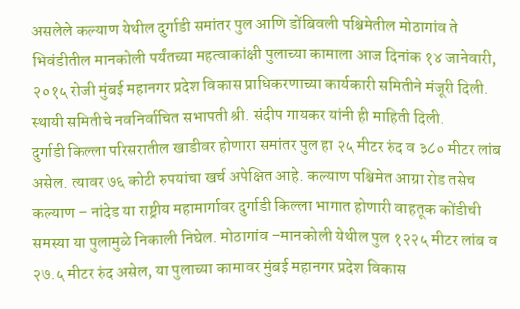असलेले कल्याण येथील दुर्गाडी समांतर पुल आणि डोंबिवली पश्चिमेतील मोठागांव ते भिवंडीतील मानकोली पर्यंतच्या महत्वाकांक्षी पुलाच्या कामाला आज दिनांक १४ जानेवारी, २०१५ रोजी मुंबई महानगर प्रदेश विकास प्राधिकरणाच्या कार्यकारी समितीने मंजूरी दिली. स्थायी समितीचे नवनिर्वाचित सभापती श्री. संदीप गायकर यांनी ही माहिती दिली.
दुर्गाडी किल्ला परिसरातील खाडीवर होणारा समांतर पुल हा २५ मीटर रुंद व ३८० मीटर लांब असेल. त्यावर ७६ कोटी रुपयांचा खर्च अपेक्षित आहे. कल्याण पश्चिमेत आग्रा रोड तसेच कल्याण – नांदेड या राष्ट्रीय महामार्गावर दुर्गाडी किल्ला भागात होणारी वाहतूक कोंडीची समस्या या पुलामुळे निकाली निघेल. मोठागांव –मानकोली येथील पुल १२२५ मीटर लांब व २७.५ मीटर रुंद असेल, या पुलाच्या कामावर मुंबई महानगर प्रदेश विकास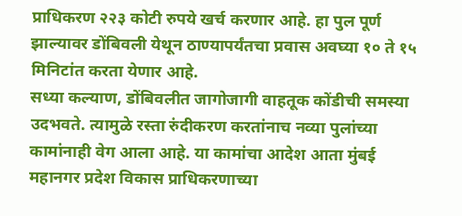प्राधिकरण २२३ कोटी रुपये खर्च करणार आहे. हा पुल पूर्ण झाल्यावर डोंबिवली येथून ठाण्यापर्यंतचा प्रवास अवघ्या १० ते १५ मिनिटांत करता येणार आहे.
सध्या कल्याण, डोंबिवलीत जागोजागी वाहतूक कोंडीची समस्या उदभवते. त्यामुळे रस्ता रुंदीकरण करतांनाच नव्या पुलांच्या कामांनाही वेग आला आहे. या कामांचा आदेश आता मुंबई महानगर प्रदेश विकास प्राधिकरणाच्या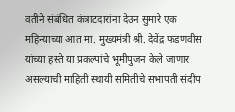वतीने संबंधित कंत्राटदारांना देउन सुमारे एक महिन्याच्या आत मा. मुख्यमंत्री श्री. देवेंद्र फडणवीस यांच्या हस्ते या प्रकल्पांचे भूमीपुजन केले जाणार असल्याची माहिती स्थायी समितीचे सभापती संदीप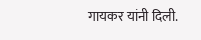गायकर यांनी दिली.